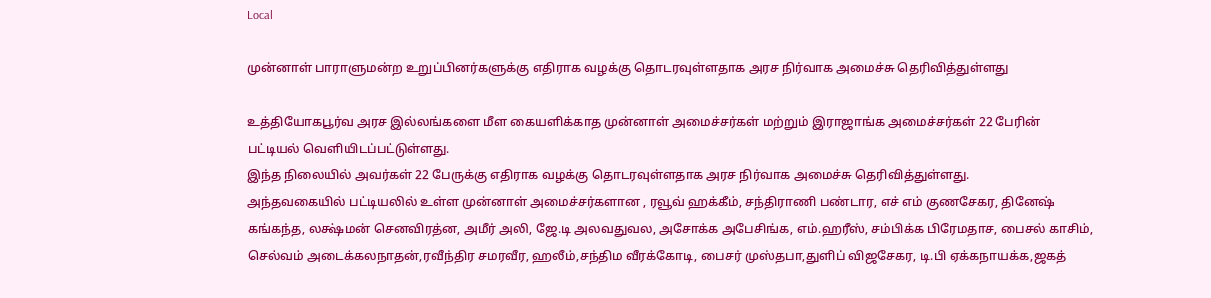Local

முன்னாள் பாராளுமன்ற உறுப்பினர்களுக்கு எதிராக வழக்கு தொடரவுள்ளதாக அரச நிர்வாக அமைச்சு தெரிவித்துள்ளது

உத்தியோகபூர்வ அரச இல்லங்களை மீள கையளிக்காத முன்னாள் அமைச்சர்கள் மற்றும் இராஜாங்க அமைச்சர்கள் 22 பேரின் பட்டியல் வெளியிடப்பட்டுள்ளது.
இந்த நிலையில் அவர்கள் 22 பேருக்கு எதிராக வழக்கு தொடரவுள்ளதாக அரச நிர்வாக அமைச்சு தெரிவித்துள்ளது.
அந்தவகையில் பட்டியலில் உள்ள முன்னாள் அமைச்சர்களான , ரவூவ் ஹக்கீம், சந்திராணி பண்டார, எச் எம் குணசேகர, தினேஷ் கங்கந்த, லக்ஷ்மன் செனவிரத்ன, அமீர் அலி, ஜே.டி அலவதுவல, அசோக்க அபேசிங்க, எம்.ஹரீஸ், சம்பிக்க பிரேமதாச, பைசல் காசிம், செல்வம் அடைக்கலநாதன்,ரவீந்திர சமரவீர, ஹலீம்,சந்திம வீரக்கோடி, பைசர் முஸ்தபா,துளிப் விஜசேகர, டி.பி ஏக்கநாயக்க,ஜகத்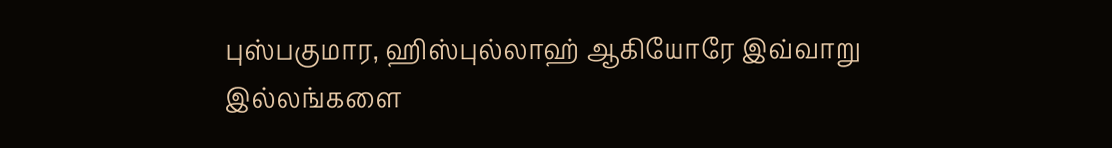புஸ்பகுமார, ஹிஸ்புல்லாஹ் ஆகியோரே இவ்வாறு இல்லங்களை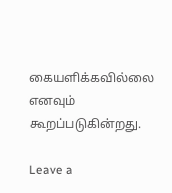கையளிக்கவில்லை எனவும் கூறப்படுகின்றது.

Leave a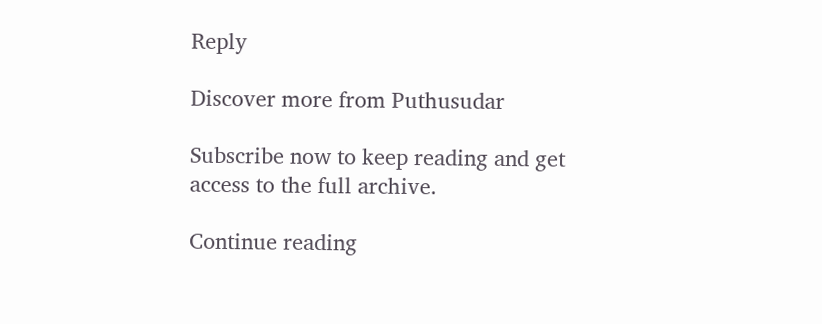Reply

Discover more from Puthusudar

Subscribe now to keep reading and get access to the full archive.

Continue reading